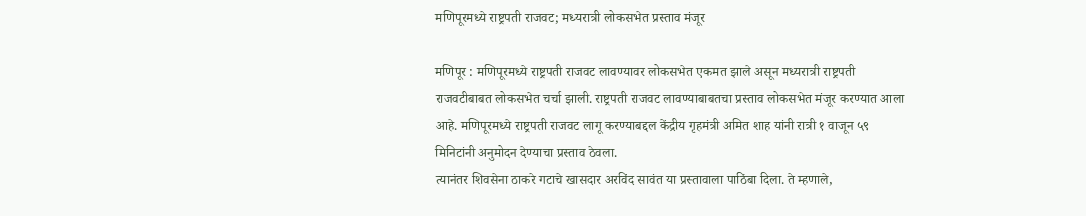मणिपूरमध्ये राष्ट्रपती राजवट; मध्यरात्री लोकसभेत प्रस्ताव मंजूर

मणिपूर : मणिपूरमध्ये राष्ट्रपती राजवट लावण्यावर लोकसभेत एकमत झाले असून मध्यरात्री राष्ट्रपती राजवटीबाबत लोकसभेत चर्चा झाली. राष्ट्रपती राजवट लावण्याबाबतचा प्रस्ताव लोकसभेत मंजूर करण्यात आला आहे. मणिपूरमध्ये राष्ट्रपती राजवट लागू करण्याबद्दल केंद्रीय गृहमंत्री अमित शाह यांनी रात्री १ वाजून ५९ मिनिटांनी अनुमोदन देण्याचा प्रस्ताव ठेवला.
त्यानंतर शिवसेना ठाकरे गटाचे खासदार अरविंद सावंत या प्रस्तावाला पाठिंबा दिला. ते म्हणाले,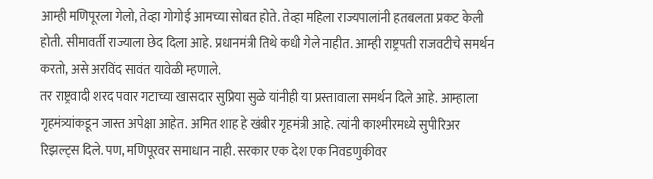आम्ही मणिपूरला गेलो, तेव्हा गोगोई आमच्या सोबत होते. तेव्हा महिला राज्यपालांनी हतबलता प्रकट केली होती. सीमावर्ती राज्याला छेद दिला आहे. प्रधानमंत्री तिथे कधी गेले नाहीत. आम्ही राष्ट्रपती राजवटीचे समर्थन करतो, असे अरविंद सावंत यावेळी म्हणाले.
तर राष्ट्रवादी शरद पवार गटाच्या खासदार सुप्रिया सुळे यांनीही या प्रस्तावाला समर्थन दिले आहे. आम्हाला गृहमंत्र्यांकडून जास्त अपेक्षा आहेत. अमित शाह हे खंबीर गृहमंत्री आहे. त्यांनी काश्मीरमध्ये सुपीरिअर रिझल्ट्स दिले. पण, मणिपूरवर समाधान नाही. सरकार एक देश एक निवडणुकीवर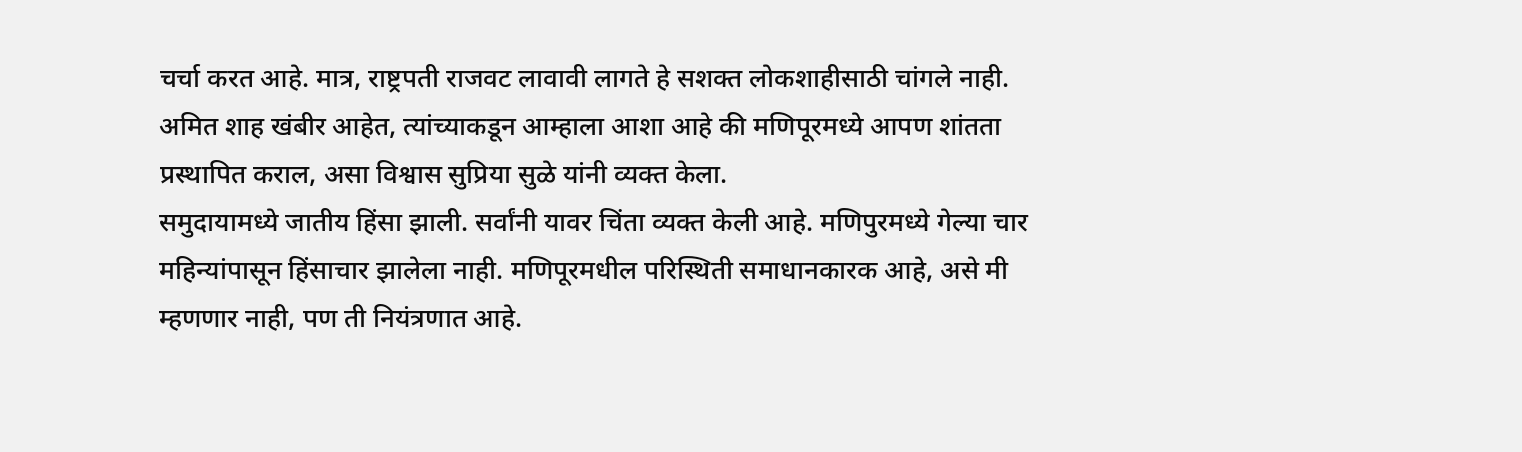चर्चा करत आहे. मात्र, राष्ट्रपती राजवट लावावी लागते हे सशक्त लोकशाहीसाठी चांगले नाही. अमित शाह खंबीर आहेत, त्यांच्याकडून आम्हाला आशा आहे की मणिपूरमध्ये आपण शांतता प्रस्थापित कराल, असा विश्वास सुप्रिया सुळे यांनी व्यक्त केला.
समुदायामध्ये जातीय हिंसा झाली. सर्वांनी यावर चिंता व्यक्त केली आहे. मणिपुरमध्ये गेल्या चार महिन्यांपासून हिंसाचार झालेला नाही. मणिपूरमधील परिस्थिती समाधानकारक आहे, असे मी म्हणणार नाही, पण ती नियंत्रणात आहे.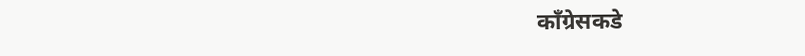काँग्रेसकडे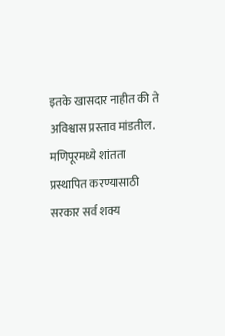इतके खासदार नाहीत की ते अविश्वास प्रस्ताव मांडतील. मणिपूरमध्ये शांतता प्रस्थापित करण्यासाठी सरकार सर्व शक्य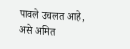पावले उचलत आहे, असे अमित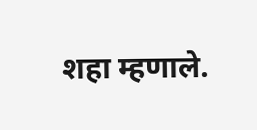शहा म्हणाले.